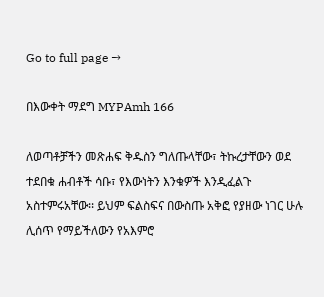Go to full page →

በእውቀት ማደግ MYPAmh 166

ለወጣቶቻችን መጽሐፍ ቅዱስን ግለጡላቸው፣ ትኩረታቸውን ወደ ተደበቁ ሐብቶች ሳቡ፣ የእውነትን እንቁዎች እንዲፈልጉ አስተምሩአቸው፡፡ ይህም ፍልስፍና በውስጡ አቅፎ የያዘው ነገር ሁሉ ሊሰጥ የማይችለውን የአእምሮ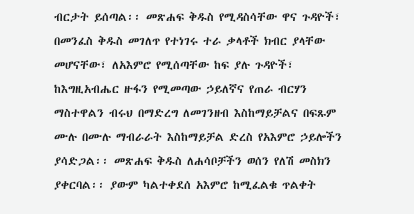ብርታት ይሰጣል፡፡ መጽሐፍ ቅዱስ የሚዳስሳቸው ዋና ጉዳዮች፣ በመንፈስ ቅዱስ መገለጥ የተነገሩ ተራ ቃላቶች ክብር ያላቸው መሆናቸው፣ ለአእምሮ የሚሰጣቸው ከፍ ያሉ ጉዳዮች፣ ከእግዚአብሔር ዙፋን የሚመጣው ኃይለኛና የጠራ ብርሃን ማስተዋልን ብሩህ በማድረግ ለመገንዘብ እስከማይቻልና በፍጹም ሙሉ በሙሉ ማብራራት እስከማይቻል ድረስ የአእምሮ ኃይሎችን ያሳድጋል፡፡ መጽሐፍ ቅዱስ ለሐሳቦቻችን ወሰን የለሽ መስክን ያቀርባል፡፡ ያውም ካልተቀደሰ አእምሮ ከሚፈልቁ ጥልቀት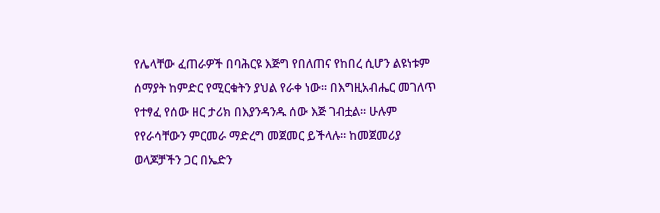የሌላቸው ፈጠራዎች በባሕርዩ እጅግ የበለጠና የከበረ ሲሆን ልዩነቱም ሰማያት ከምድር የሚርቁትን ያህል የራቀ ነው፡፡ በእግዚአብሔር መገለጥ የተፃፈ የሰው ዘር ታሪክ በእያንዳንዱ ሰው እጅ ገብቷል፡፡ ሁሉም የየራሳቸውን ምርመራ ማድረግ መጀመር ይችላሉ፡፡ ከመጀመሪያ ወላጆቻችን ጋር በኤድን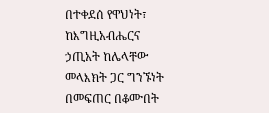በተቀደሰ የዋህነት፣ ከእግዚአብሔርና ኃጢአት ከሌላቸው መላእክት ጋር ግንኙነት በመፍጠር በቆሙበት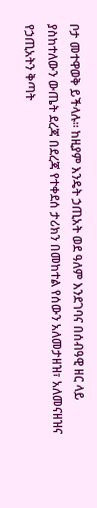ቦታ መተዋወቅ ይችላሉ፡፡ ከዚያም እንዴት ኃጢአት ወደ ዓለም እንደገባና በሰብዓዊ ዘር ላይ ያስከተለውን ውጤት ደረጃ በደረጃ የተቀደሰ ታሪክን በመከተል የሰውን አለመታዘዝ፣ አለመናዘዝና የኃጢአትን ቅጣት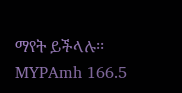ማየት ይችላሉ፡፡ MYPAmh 166.5